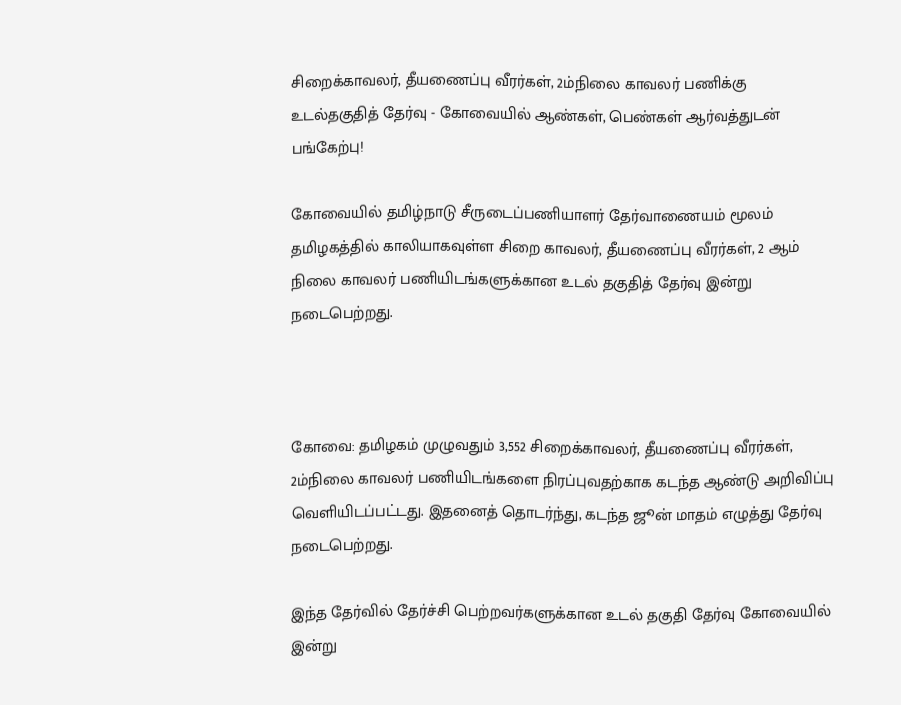சிறைக்காவலர், தீயணைப்பு வீரர்கள், 2ம்நிலை காவலர் பணிக்கு உடல்தகுதித் தேர்வு - கோவையில் ஆண்கள், பெண்கள் ஆர்வத்துடன் பங்கேற்பு!

கோவையில் தமிழ்நாடு சீருடைப்பணியாளர் தேர்வாணையம் மூலம் தமிழகத்தில் காலியாகவுள்ள சிறை காவலர், தீயணைப்பு வீரர்கள், 2 ஆம் நிலை காவலர் பணியிடங்களுக்கான உடல் தகுதித் தேர்வு இன்று நடைபெற்றது.



கோவை: தமிழகம் முழுவதும் 3,552 சிறைக்காவலர், தீயணைப்பு வீரர்கள், 2ம்நிலை காவலர் பணியிடங்களை நிரப்புவதற்காக கடந்த ஆண்டு அறிவிப்பு வெளியிடப்பட்டது. இதனைத் தொடர்ந்து, கடந்த ஜூன் மாதம் எழுத்து தேர்வு நடைபெற்றது.

இந்த தேர்வில் தேர்ச்சி பெற்றவர்களுக்கான உடல் தகுதி தேர்வு கோவையில் இன்று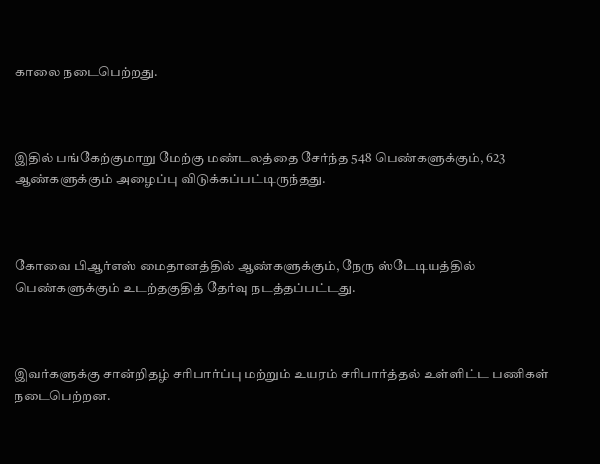காலை நடைபெற்றது.



இதில் பங்கேற்குமாறு மேற்கு மண்டலத்தை சேர்ந்த 548 பெண்களுக்கும், 623 ஆண்களுக்கும் அழைப்பு விடுக்கப்பட்டிருந்தது.



கோவை பிஆர்எஸ் மைதானத்தில் ஆண்களுக்கும், நேரு ஸ்டேடியத்தில் பெண்களுக்கும் உடற்தகுதித் தேர்வு நடத்தப்பட்டது.



இவர்களுக்கு சான்றிதழ் சரிபார்ப்பு மற்றும் உயரம் சரிபார்த்தல் உள்ளிட்ட பணிகள் நடைபெற்றன.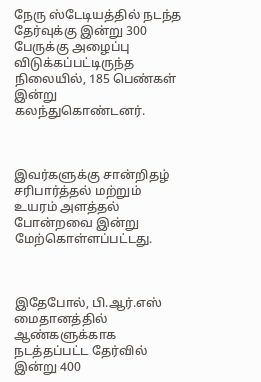நேரு ஸ்டேடியத்தில் நடந்த தேர்வுக்கு இன்று 300 பேருக்கு அழைப்பு விடுக்கப்பட்டிருந்த நிலையில், 185 பெண்கள் இன்று கலந்துகொண்டனர்.



இவர்களுக்கு சான்றிதழ் சரிபார்த்தல் மற்றும் உயரம் அளத்தல் போன்றவை இன்று மேற்கொள்ளப்பட்டது.



இதேபோல், பி.ஆர்.எஸ் மைதானத்தில் ஆண்களுக்காக நடத்தப்பட்ட தேர்வில் இன்று 400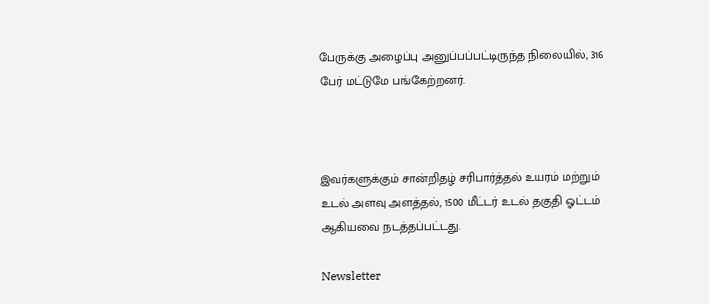பேருக்கு அழைப்பு அனுப்பப்பட்டிருந்த நிலையில், 316 பேர் மட்டுமே பங்கேற்றனர்.



இவர்களுக்கும் சான்றிதழ் சரிபார்த்தல் உயரம் மற்றும் உடல் அளவு அளத்தல், 1500 மீட்டர் உடல் தகுதி ஓட்டம் ஆகியவை நடத்தப்பட்டது.

Newsletter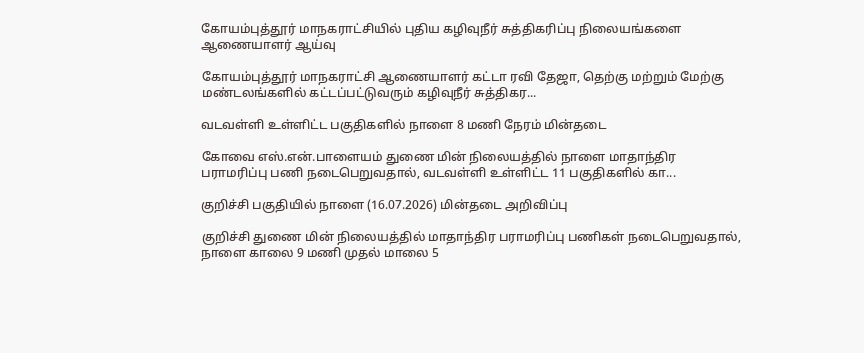கோயம்புத்தூர் மாநகராட்சியில் புதிய கழிவுநீர் சுத்திகரிப்பு நிலையங்களை ஆணையாளர் ஆய்வு

கோயம்புத்தூர் மாநகராட்சி ஆணையாளர் கட்டா ரவி தேஜா, தெற்கு மற்றும் மேற்கு மண்டலங்களில் கட்டப்பட்டுவரும் கழிவுநீர் சுத்திகர...

வடவள்ளி உள்ளிட்ட பகுதிகளில் நாளை 8 மணி நேரம் மின்தடை

கோவை எஸ்.என்.பாளையம் துணை மின் நிலையத்தில் நாளை மாதாந்திர பராமரிப்பு பணி நடைபெறுவதால், வடவள்ளி உள்ளிட்ட 11 பகுதிகளில் கா...

குறிச்சி பகுதியில் நாளை (16.07.2026) மின்தடை அறிவிப்பு

குறிச்சி துணை மின் நிலையத்தில் மாதாந்திர பராமரிப்பு பணிகள் நடைபெறுவதால், நாளை காலை 9 மணி முதல் மாலை 5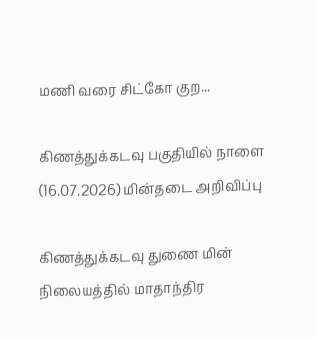மணி வரை சிட்கோ குற...

கிணத்துக்கடவு பகுதியில் நாளை (16.07.2026) மின்தடை அறிவிப்பு

கிணத்துக்கடவு துணை மின் நிலையத்தில் மாதாந்திர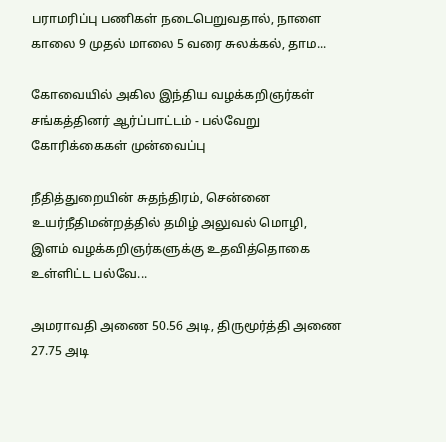பராமரிப்பு பணிகள் நடைபெறுவதால், நாளை காலை 9 முதல் மாலை 5 வரை சுலக்கல், தாம...

கோவையில் அகில இந்திய வழக்கறிஞர்கள் சங்கத்தினர் ஆர்ப்பாட்டம் - பல்வேறு கோரிக்கைகள் முன்வைப்பு

நீதித்துறையின் சுதந்திரம், சென்னை உயர்நீதிமன்றத்தில் தமிழ் அலுவல் மொழி, இளம் வழக்கறிஞர்களுக்கு உதவித்தொகை உள்ளிட்ட பல்வே...

அமராவதி அணை 50.56 அடி, திருமூர்த்தி அணை 27.75 அடி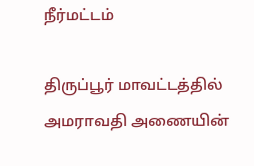நீர்மட்டம்

திருப்பூர் மாவட்டத்தில் அமராவதி அணையின்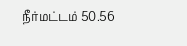நீர்மட்டம் 50.56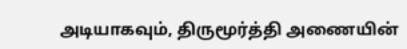அடியாகவும், திருமூர்த்தி அணையின்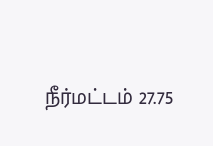நீர்மட்டம் 27.75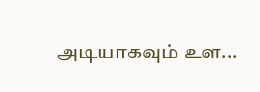அடியாகவும் உள...